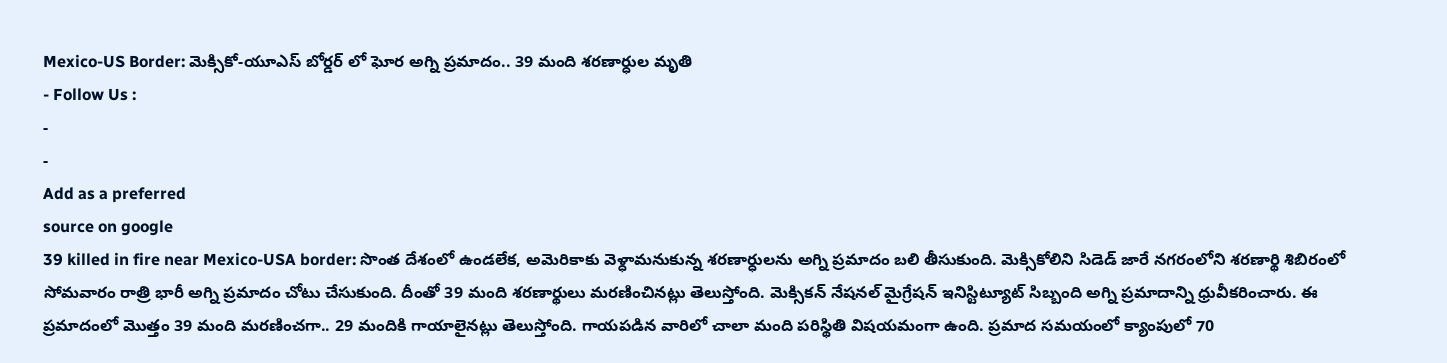Mexico-US Border: మెక్సికో-యూఎస్ బోర్డర్ లో ఘోర అగ్ని ప్రమాదం.. 39 మంది శరణార్ధుల మృతి
- Follow Us :
-
-
Add as a preferred
source on google
39 killed in fire near Mexico-USA border: సొంత దేశంలో ఉండలేక, అమెరికాకు వెళ్ధామనుకున్న శరణార్ధులను అగ్ని ప్రమాదం బలి తీసుకుంది. మెక్సికోలిని సిడెడ్ జారే నగరంలోని శరణార్థి శిబిరంలో సోమవారం రాత్రి భారీ అగ్ని ప్రమాదం చోటు చేసుకుంది. దీంతో 39 మంది శరణార్థులు మరణించినట్లు తెలుస్తోంది. మెక్సికన్ నేషనల్ మైగ్రేషన్ ఇనిస్టిట్యూట్ సిబ్బంది అగ్ని ప్రమాదాన్ని ధ్రువీకరించారు. ఈ ప్రమాదంలో మొత్తం 39 మంది మరణించగా.. 29 మందికి గాయాలైనట్లు తెలుస్తోంది. గాయపడిన వారిలో చాలా మంది పరిస్థితి విషయమంగా ఉంది. ప్రమాద సమయంలో క్యాంపులో 70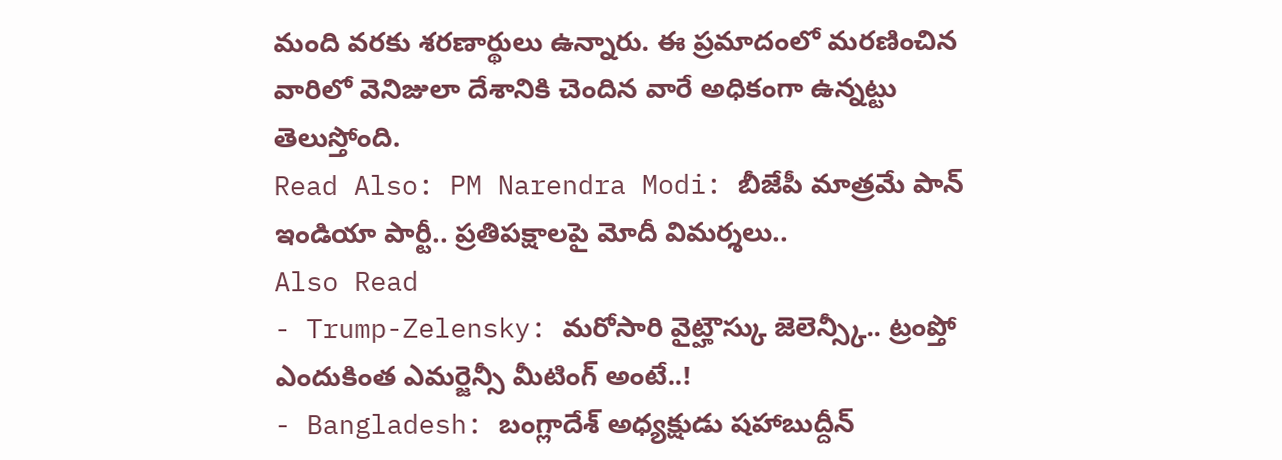మంది వరకు శరణార్థులు ఉన్నారు. ఈ ప్రమాదంలో మరణించిన వారిలో వెనిజులా దేశానికి చెందిన వారే అధికంగా ఉన్నట్టు తెలుస్తోంది.
Read Also: PM Narendra Modi: బీజేపీ మాత్రమే పాన్ ఇండియా పార్టీ.. ప్రతిపక్షాలపై మోదీ విమర్శలు..
Also Read
- Trump-Zelensky: మరోసారి వైట్హౌస్కు జెలెన్స్కీ.. ట్రంప్తో ఎందుకింత ఎమర్జెన్సీ మీటింగ్ అంటే..!
- Bangladesh: బంగ్లాదేశ్ అధ్యక్షుడు షహాబుద్దీన్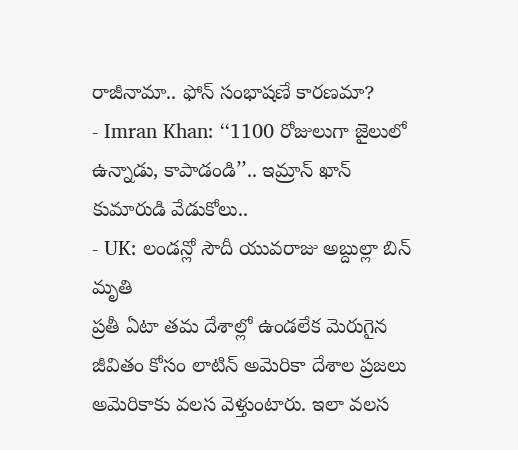రాజీనామా.. ఫోన్ సంభాషణే కారణమా?
- Imran Khan: ‘‘1100 రోజులుగా జైలులో ఉన్నాడు, కాపాడండి’’.. ఇమ్రాన్ ఖాన్ కుమారుడి వేడుకోలు..
- UK: లండన్లో సౌదీ యువరాజు అబ్దుల్లా బిన్ మృతి
ప్రతీ ఏటా తమ దేశాల్లో ఉండలేక మెరుగైన జీవితం కోసం లాటిన్ అమెరికా దేశాల ప్రజలు అమెరికాకు వలస వెళ్తుంటారు. ఇలా వలస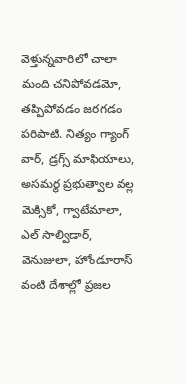వెళ్తున్నవారిలో చాలా మంది చనిపోవడమో, తప్పిపోవడం జరగడం పరిపాటి. నిత్యం గ్యాంగ్ వార్, డ్రగ్స్ మాఫియాలు, అసమర్థ ప్రభుత్వాల వల్ల మెక్సికో, గ్వాటేమాలా, ఎల్ సాల్విడార్, వెనుజులా, హోండూరాస్ వంటి దేశాల్లో ప్రజల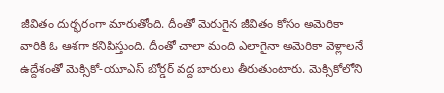జీవితం దుర్భరంగా మారుతోంది. దీంతో మెరుగైన జీవితం కోసం అమెరికా వారికి ఓ ఆశగా కనిపిస్తుంది. దీంతో చాలా మంది ఎలాగైనా అమెరికా వెళ్లాలనే ఉద్దేశంతో మెక్సికో-యూఎస్ బోర్డర్ వద్ద బారులు తీరుతుంటారు. మెక్సికోలోని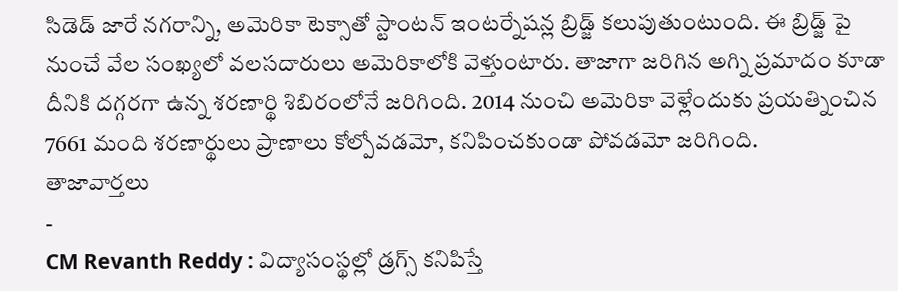సిడెడ్ జారే నగరాన్ని, అమెరికా టెక్సాతో స్టాంటన్ ఇంటర్నేషన్ల బ్రిడ్జ్ కలుపుతుంటుంది. ఈ బ్రిడ్జ్ పై నుంచే వేల సంఖ్యలో వలసదారులు అమెరికాలోకి వెళ్తుంటారు. తాజాగా జరిగిన అగ్ని ప్రమాదం కూడా దీనికి దగ్గరగా ఉన్న శరణార్థి శిబిరంలోనే జరిగింది. 2014 నుంచి అమెరికా వెళ్లేందుకు ప్రయత్నించిన 7661 మంది శరణార్థులు ప్రాణాలు కోల్పోవడమో, కనిపించకుండా పోవడమో జరిగింది.
తాజావార్తలు
-
CM Revanth Reddy : విద్యాసంస్థల్లో డ్రగ్స్ కనిపిస్తే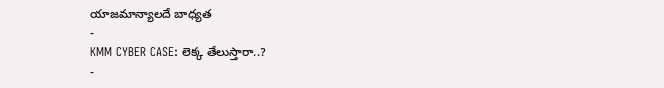యాజమాన్యాలదే బాధ్యత
-
KMM CYBER CASE: లెక్క తేలుస్తారా..?
-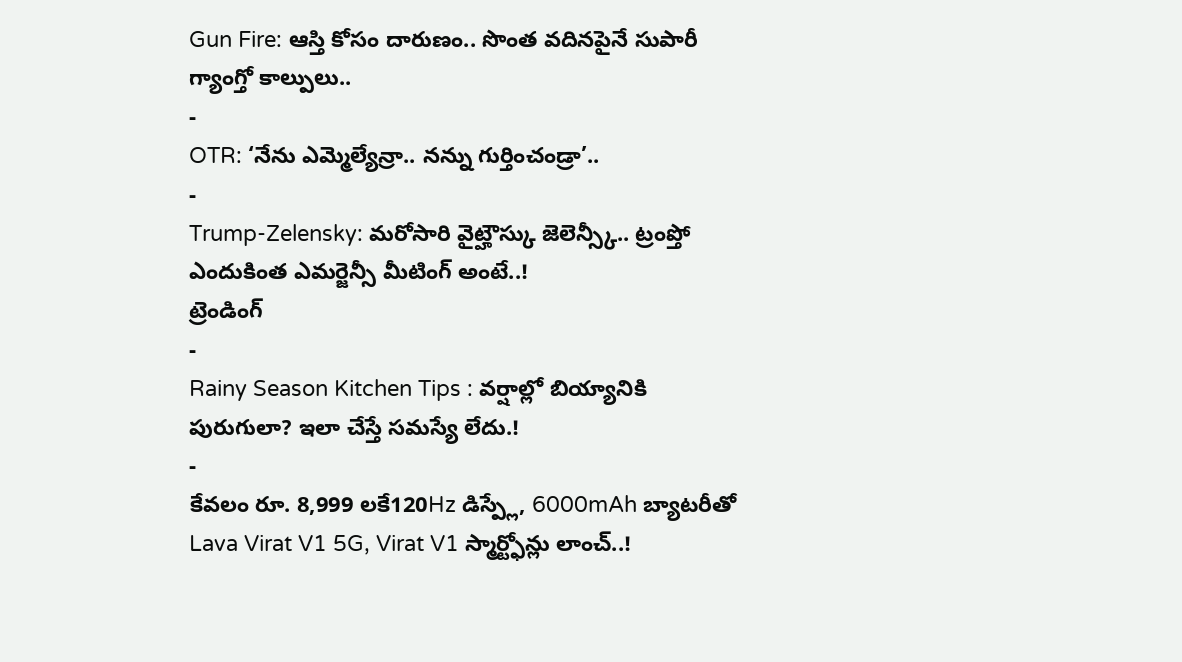Gun Fire: ఆస్తి కోసం దారుణం.. సొంత వదినపైనే సుపారీ గ్యాంగ్తో కాల్పులు..
-
OTR: ‘నేను ఎమ్మెల్యేన్రా.. నన్ను గుర్తించండ్రా’..
-
Trump-Zelensky: మరోసారి వైట్హౌస్కు జెలెన్స్కీ.. ట్రంప్తో ఎందుకింత ఎమర్జెన్సీ మీటింగ్ అంటే..!
ట్రెండింగ్
-
Rainy Season Kitchen Tips : వర్షాల్లో బియ్యానికి పురుగులా? ఇలా చేస్తే సమస్యే లేదు.!
-
కేవలం రూ. 8,999 లకే120Hz డిస్ప్లే, 6000mAh బ్యాటరీతో Lava Virat V1 5G, Virat V1 స్మార్ట్ఫోన్లు లాంచ్..!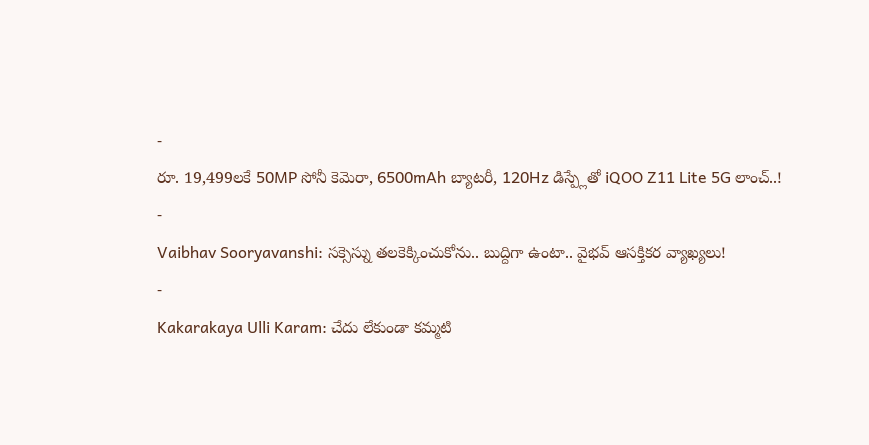-
రూ. 19,499లకే 50MP సోనీ కెమెరా, 6500mAh బ్యాటరీ, 120Hz డిస్ప్లేతో iQOO Z11 Lite 5G లాంచ్..!
-
Vaibhav Sooryavanshi: సక్సెస్ను తలకెక్కించుకోను.. బుద్దిగా ఉంటా.. వైభవ్ ఆసక్తికర వ్యాఖ్యలు!
-
Kakarakaya Ulli Karam: చేదు లేకుండా కమ్మటి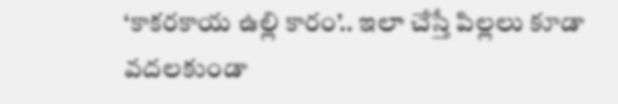‘కాకరకాయ ఉల్లి కారం’.. ఇలా చేస్తే పిల్లలు కూడా వదలకుండా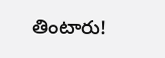తింటారు!